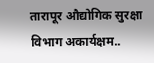तारापूर औद्योगिक सुरक्षा विभाग अकार्यक्षम..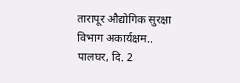तारापूर औद्योगिक सुरक्षा विभाग अकार्यक्षम..
पालघर, दि. 2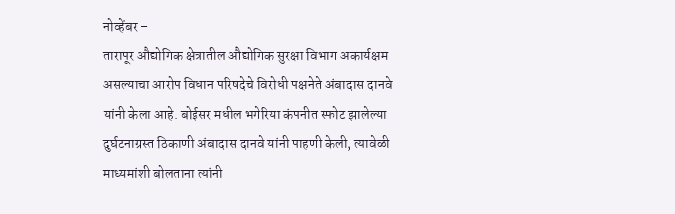नोव्हेंबर –
तारापूर औद्योगिक क्षेत्रातील औद्योगिक सुरक्षा विभाग अकार्यक्षम असल्याचा आरोप विधान परिषदेचे विरोधी पक्षनेते अंबादास दानवे यांनी केला आहे. बोईसर मधील भगेरिया कंपनीत स्फोट झालेल्या दुर्घटनाग्रस्त ठिकाणी अंबादास दानवे यांनी पाहणी केली, त्यावेळी माध्यमांशी बोलताना त्यांनी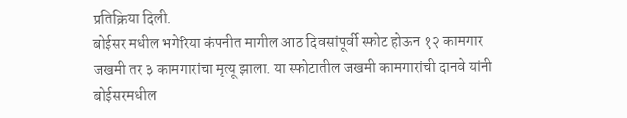प्रतिक्रिया दिली.
बोईसर मधील भगेरिया कंपनीत मागील आठ दिवसांपूर्वी स्फोट होऊन १२ कामगार जखमी तर ३ कामगारांचा मृत्यू झाला. या स्फोटातील जखमी कामगारांची दानवे यांनी बोईसरमधील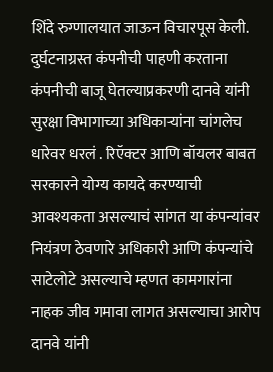शिंदे रुग्णालयात जाऊन विचारपूस केली.
दुर्घटनाग्रस्त कंपनीची पाहणी करताना कंपनीची बाजू घेतल्याप्रकरणी दानवे यांनी सुरक्षा विभागाच्या अधिकाऱ्यांना चांगलेच धारेवर धरलं . रिऍक्टर आणि बॉयलर बाबत सरकारने योग्य कायदे करण्याची आवश्यकता असल्याचं सांगत या कंपन्यांवर नियंत्रण ठेवणारे अधिकारी आणि कंपन्यांचे साटेलोटे असल्याचे म्हणत कामगारांना नाहक जीव गमावा लागत असल्याचा आरोप दानवे यांनी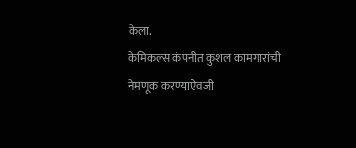केला.
केमिकल्स कंपनीत कुशल कामगारांची नेमणूक करण्याऐवजी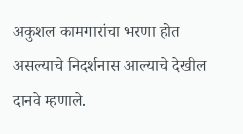अकुशल कामगारांचा भरणा होत असल्याचे निदर्शनास आल्याचे देखील दानवे म्हणाले.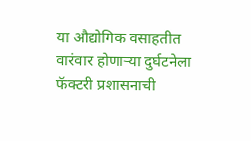या औद्योगिक वसाहतीत वारंवार होणाऱ्या दुर्घटनेला फॅक्टरी प्रशासनाची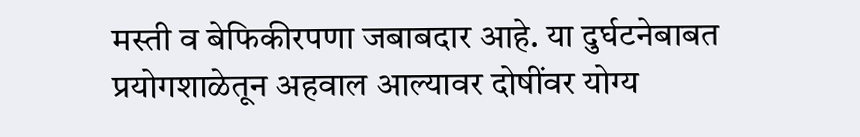मस्ती व बेफिकीरपणा जबाबदार आहे. या दुर्घटनेबाबत प्रयोगशाळेतून अहवाल आल्यावर दोषींवर योग्य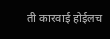ती कारवाई होईलच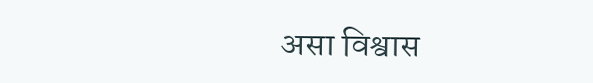असा विश्वास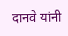दानवे यांनी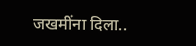जखमींना दिला..